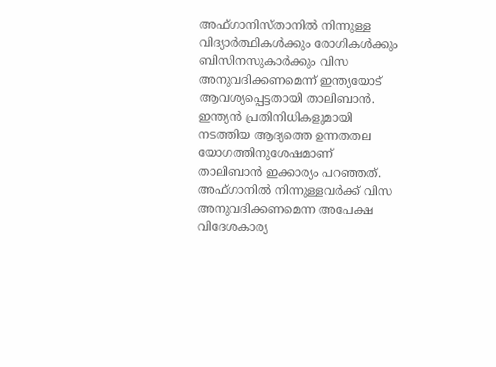അഫ്ഗാനിസ്താനില്‍ നിന്നുള്ള വിദ്യാര്‍ത്ഥികള്‍ക്കും രോഗികള്‍ക്കും ബിസിനസുകാര്‍ക്കും വിസ അനുവദിക്കണമെന്ന് ഇന്ത്യയോട് ആവശ്യപ്പെട്ടതായി താലിബാന്‍. ഇന്ത്യന്‍ പ്രതിനിധികളുമായി നടത്തിയ ആദ്യത്തെ ഉന്നതതല യോഗത്തിനുശേഷമാണ് താലിബാന്‍ ഇക്കാര്യം പറഞ്ഞത്. അഫ്ഗാനില്‍ നിന്നുള്ളവര്‍ക്ക് വിസ അനുവദിക്കണമെന്ന അപേക്ഷ വിദേശകാര്യ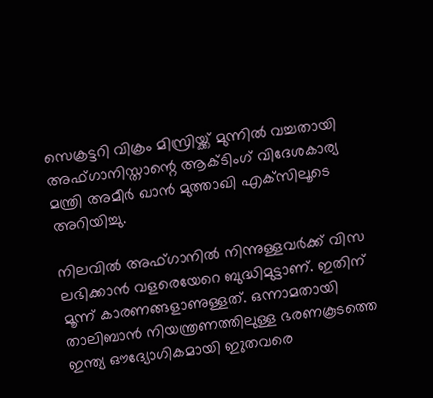സെക്രട്ടറി വിക്രം മിസ്രിയ്ക്ക് മുന്നില്‍ വച്ചതായി അഫ്ഗാനിസ്താന്റെ ആക്ടിംഗ് വിദേശകാര്യ മന്ത്രി അമീര്‍ ഖാന്‍ മുത്താഖി എക്‌സിലൂടെ അറിയിച്ചു.

നിലവില്‍ അഫ്ഗാനില്‍ നിന്നുള്ളവര്‍ക്ക് വിസ ലഭിക്കാന്‍ വളരെയേറെ ബുദ്ധിമുട്ടാണ്. ഇതിന് മൂന്ന് കാരണങ്ങളാണുള്ളത്. ഒന്നാമതായി താലിബാന്‍ നിയന്ത്രണത്തിലുള്ള ഭരണകൂടത്തെ ഇന്ത്യ ഔദ്യോഗികമായി ഇുതവരെ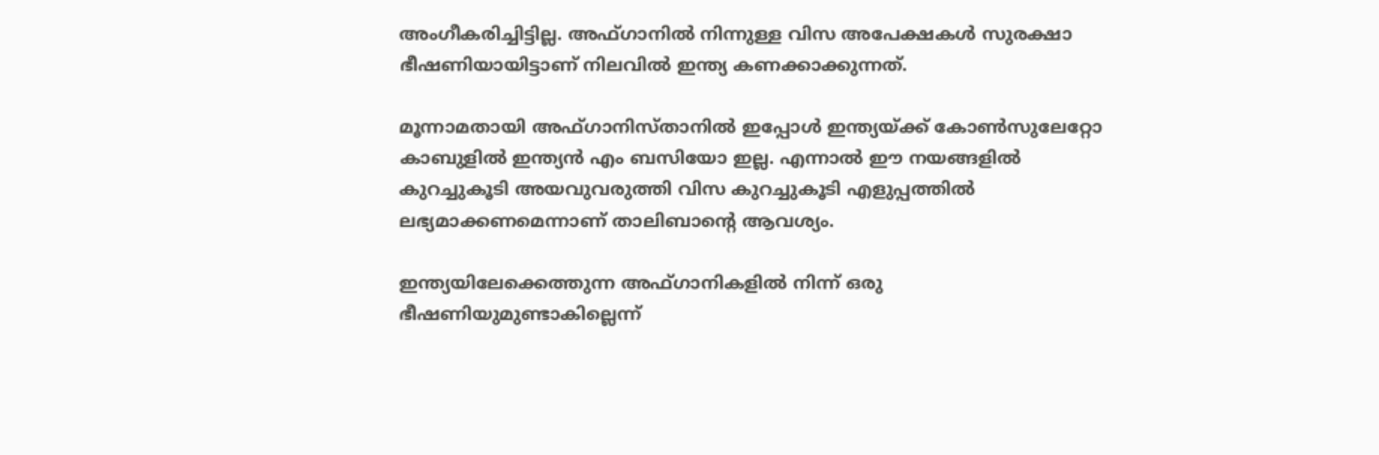അംഗീകരിച്ചിട്ടില്ല. അഫ്ഗാനില്‍ നിന്നുള്ള വിസ അപേക്ഷകള്‍ സുരക്ഷാ ഭീഷണിയായിട്ടാണ് നിലവില്‍ ഇന്ത്യ കണക്കാക്കുന്നത്.

മൂന്നാമതായി അഫ്ഗാനിസ്താനില്‍ ഇപ്പോള്‍ ഇന്ത്യയ്ക്ക് കോണ്‍സുലേറ്റോ കാബുളില്‍ ഇന്ത്യന്‍ എം ബസിയോ ഇല്ല. എന്നാല്‍ ഈ നയങ്ങളില്‍ കുറച്ചുകൂടി അയവുവരുത്തി വിസ കുറച്ചുകൂടി എളുപ്പത്തില്‍ ലഭ്യമാക്കണമെന്നാണ് താലിബാന്റെ ആവശ്യം.

ഇന്ത്യയിലേക്കെത്തുന്ന അഫ്ഗാനികളില്‍ നിന്ന് ഒരു ഭീഷണിയുമുണ്ടാകില്ലെന്ന്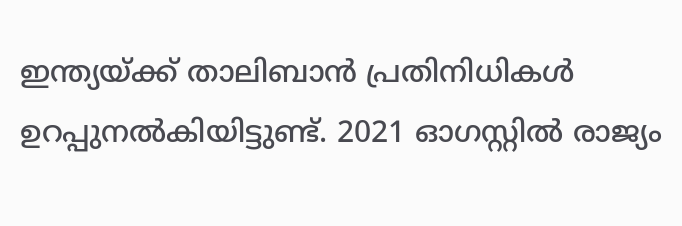ഇന്ത്യയ്ക്ക് താലിബാന്‍ പ്രതിനിധികള്‍ ഉറപ്പുനല്‍കിയിട്ടുണ്ട്. 2021 ഓഗസ്റ്റില്‍ രാജ്യം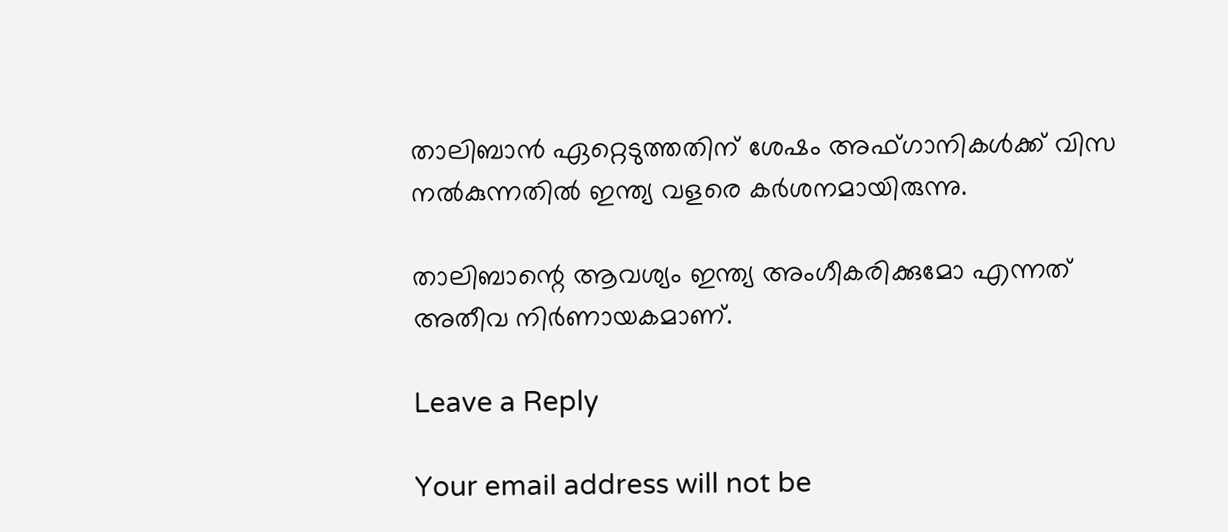താലിബാന്‍ ഏറ്റെടുത്തതിന് ശേഷം അഫ്ഗാനികള്‍ക്ക് വിസ നല്‍കുന്നതില്‍ ഇന്ത്യ വളരെ കര്‍ശനമായിരുന്നു.

താലിബാന്റെ ആവശ്യം ഇന്ത്യ അംഗീകരിക്കുമോ എന്നത് അതീവ നിര്‍ണായകമാണ്.

Leave a Reply

Your email address will not be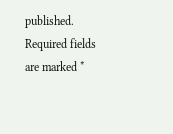published. Required fields are marked *